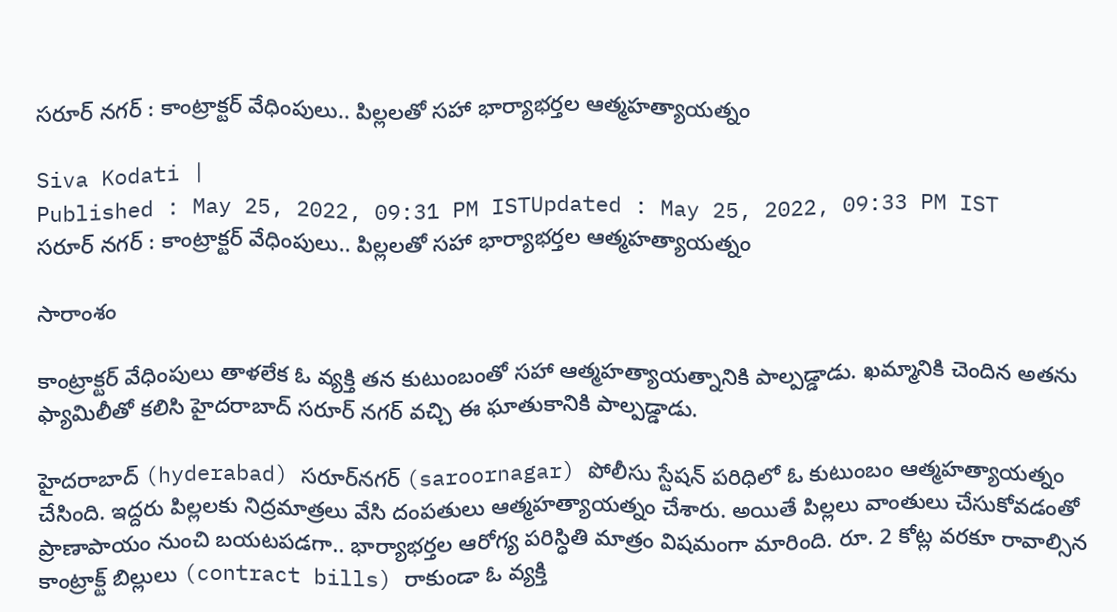సరూర్ నగర్‌ : కాంట్రాక్టర్ వేధింపులు.. పిల్లలతో సహా భార్యాభర్తల ఆత్మహత్యాయత్నం

Siva Kodati |
Published : May 25, 2022, 09:31 PM ISTUpdated : May 25, 2022, 09:33 PM IST
సరూర్ నగర్‌ : కాంట్రాక్టర్ వేధింపులు.. పిల్లలతో సహా భార్యాభర్తల ఆత్మహత్యాయత్నం

సారాంశం

కాంట్రాక్టర్ వేధింపులు తాళలేక ఓ వ్యక్తి తన కుటుంబంతో సహా ఆత్మహత్యాయత్నానికి పాల్పడ్డాడు. ఖమ్మానికి చెందిన అతను ఫ్యామిలీతో కలిసి హైదరాబాద్‌ సరూర్ నగర్ వచ్చి ఈ ఘాతుకానికి పాల్పడ్డాడు.

హైదరాబాద్ (hyderabad) సరూర్‌నగర్ (saroornagar) పోలీసు స్టేషన్ పరిధిలో ఓ కుటుంబం ఆత్మహత్యాయత్నం చేసింది. ఇద్దరు పిల్లలకు నిద్రమాత్రలు వేసి దంపతులు ఆత్మహత్యాయత్నం చేశారు. అయితే పిల్లలు వాంతులు చేసుకోవడంతో ప్రాణాపాయం నుంచి బయటపడగా.. భార్యాభర్తల ఆరోగ్య పరిస్ధితి మాత్రం విషమంగా మారింది. రూ. 2 కోట్ల వరకూ రావాల్సిన కాంట్రాక్ట్ బిల్లులు (contract bills) రాకుండా ఓ వ్యక్తి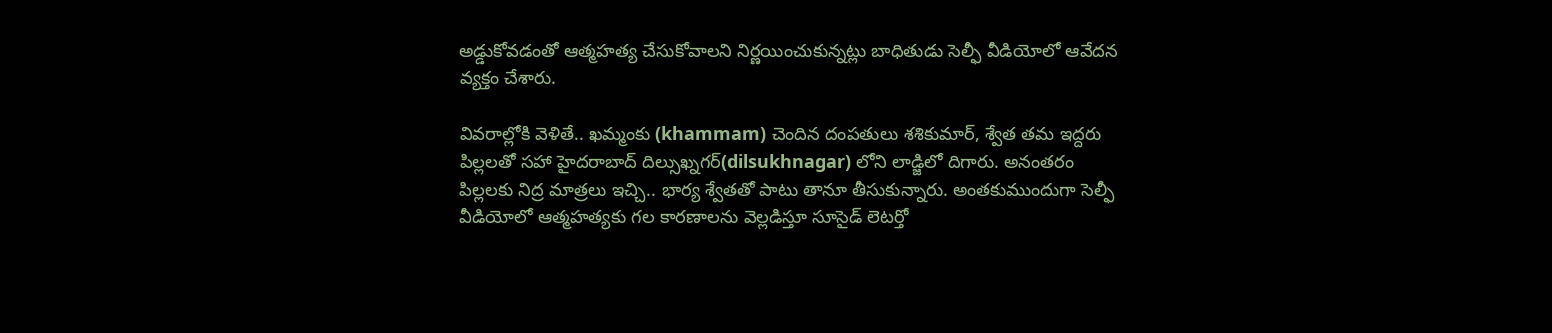అడ్డుకోవడంతో ఆత్మహత్య చేసుకోవాలని నిర్ణయించుకున్నట్లు బాధితుడు సెల్ఫీ వీడియోలో ఆవేదన వ్యక్తం చేశారు.

వివరాల్లోకి వెళితే.. ఖమ్మంకు (khammam) చెందిన దంపతులు శశికుమార్, శ్వేత తమ ఇద్దరు పిల్లలతో సహా హైదరాబాద్ దిల్సుఖ్నగర్(dilsukhnagar) లోని లాడ్జిలో దిగారు. అనంతరం పిల్లలకు నిద్ర మాత్రలు ఇచ్చి.. భార్య శ్వేతతో పాటు తానూ తీసుకున్నారు. అంతకుముందుగా సెల్ఫీ వీడియోలో ఆత్మహత్యకు గల కారణాలను వెల్లడిస్తూ సూసైడ్ లెటర్తో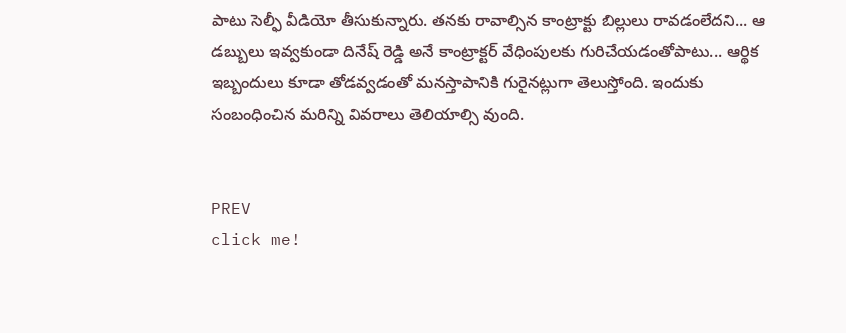పాటు సెల్ఫీ వీడియో తీసుకున్నారు. తనకు రావాల్సిన కాంట్రాక్టు బిల్లులు రావడంలేదని... ఆ డబ్బులు ఇవ్వకుండా దినేష్ రెడ్డి అనే కాంట్రాక్టర్ వేధింపులకు గురిచేయడంతోపాటు... ఆర్థిక ఇబ్బందులు కూడా తోడవ్వడంతో మనస్తాపానికి గురైనట్లుగా తెలుస్తోంది. ఇందుకు సంబంధించిన మరిన్ని వివరాలు తెలియాల్సి వుంది.


PREV
click me!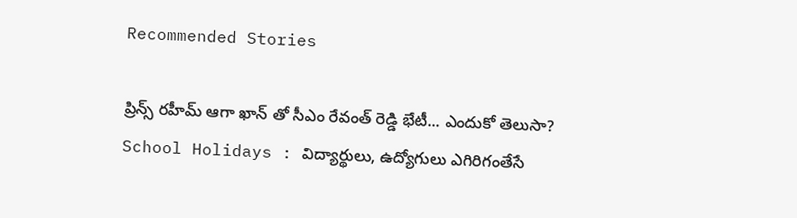Recommended Stories

ప్రిన్స్ రహీమ్ ఆగా ఖాన్‌ తో సీఎం రేవంత్ రెడ్డి భేటీ... ఎందుకో తెలుసా?
School Holidays : విద్యార్థులు, ఉద్యోగులు ఎగిరిగంతేసే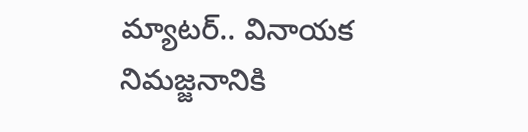మ్యాటర్.. వినాయక నిమజ్జనానికి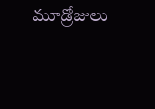మూడ్రోజులు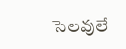సెలవులే